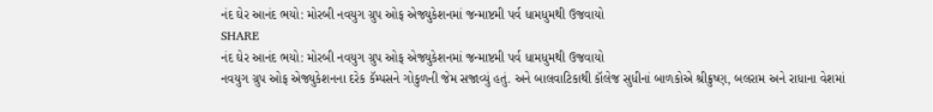નંદ ઘેર આનંદ ભયો: મોરબી નવયુગ ગ્રુપ ઓફ એજ્યુકેશનમાં જન્માષ્ટમી પર્વ ધામધુમથી ઉજવાયો
SHARE
નંદ ઘેર આનંદ ભયો: મોરબી નવયુગ ગ્રુપ ઓફ એજ્યુકેશનમાં જન્માષ્ટમી પર્વ ધામધુમથી ઉજવાયો
નવયુગ ગ્રુપ ઓફ એજ્યુકેશનના દરેક કૅમ્પસને ગોકુળની જેમ સજાવ્યું હતું. અને બાલવાટિકાથી કૉલેજ સુધીનાં બાળકોએ શ્રીક્રુષ્ણ, બલરામ અને રાધાના વેશમાં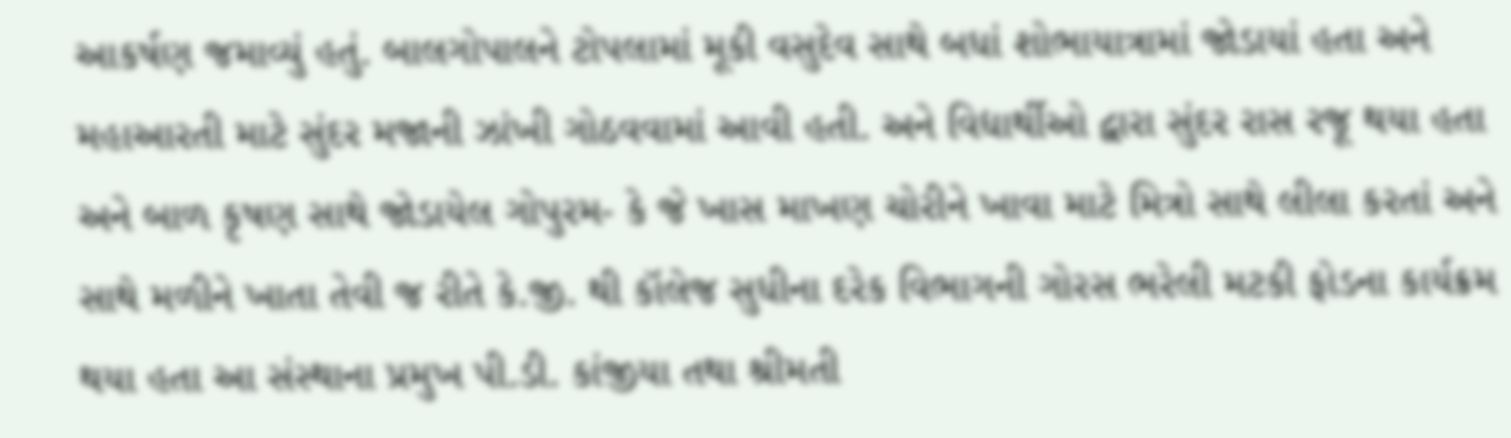આકર્ષણ જમાવ્યું હતું. બાલગોપાલને ટોપલામાં મૂકી વસુદેવ સાથે બધાં શોભાયાત્રામાં જોડાયાં હતા અને મહાઆરતી માટે સુંદર મજાની ઝાંખી ગોઠવવામાં આવી હતી. અને વિદ્યાર્થીઓ દ્વારા સુંદર રાસ રજૂ થયા હતા અને બાળ કૃષણ સાથે જોડાયેલ ગોપુરમ- કે જે ખાસ માખણ ચોરીને ખાવા માટે મિત્રો સાથે લીલા કરતાં અને સાથે મળીને ખાતા તેવી જ રીતે કે.જી. થી કૉલેજ સુધીના દરેક વિભાગની ગોરસ ભરેલી મટકી ફોડના કાર્યક્રમ થયા હતા આ સંસ્થાના પ્રમુખ પી.ડી. કાંજીયા તથા શ્રીમતી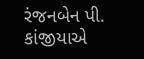રંજનબેન પી. કાંજીયાએ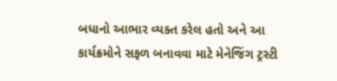બધાનો આભાર વ્યક્ત કરેલ હતો અને આ કાર્યક્રમોને સફળ બનાવવા માટે મેનેજિંગ ટ્રસ્ટી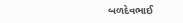બળદેવભાઈ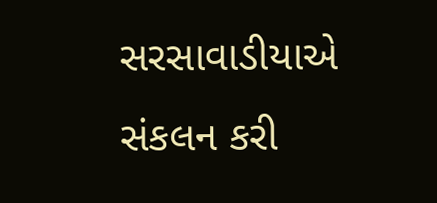સરસાવાડીયાએ સંકલન કરી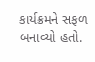કાર્યક્રમને સફળ બનાવ્યો હતો.